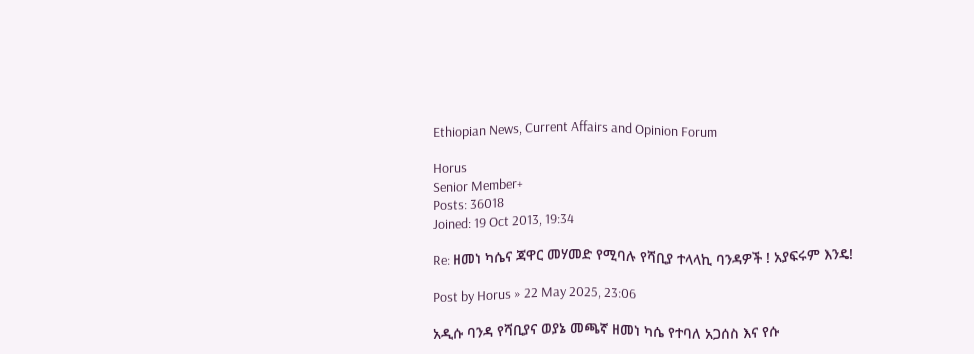Ethiopian News, Current Affairs and Opinion Forum

Horus
Senior Member+
Posts: 36018
Joined: 19 Oct 2013, 19:34

Re: ዘመነ ካሴና ጃዋር መሃመድ የሚባሉ የሻቢያ ተላላኪ ባንዳዎች ! አያፍሩም እንዴ!

Post by Horus » 22 May 2025, 23:06

አዲሱ ባንዳ የሻቢያና ወያኔ መጫኛ ዘመነ ካሴ የተባለ አጋሰስ እና የሱ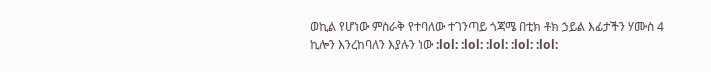ወኪል የሆነው ምስራቅ የተባለው ተገንጣይ ጎጃሜ በቲክ ቶክ ኃይል እፊታችን ሃሙስ 4 ኪሎን እንረከባለን እያሉን ነው :lol: :lol: :lol: :lol: :lol: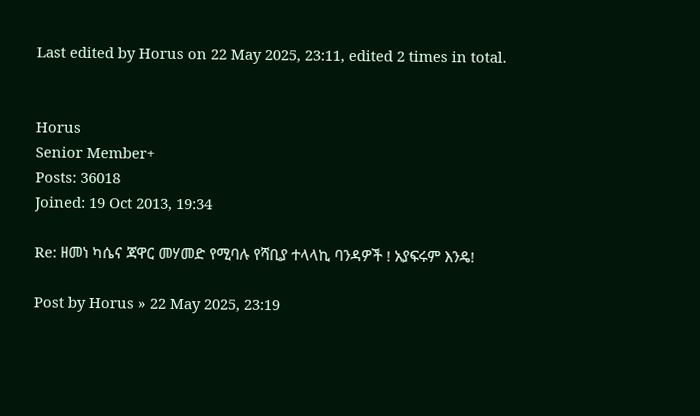Last edited by Horus on 22 May 2025, 23:11, edited 2 times in total.


Horus
Senior Member+
Posts: 36018
Joined: 19 Oct 2013, 19:34

Re: ዘመነ ካሴና ጃዋር መሃመድ የሚባሉ የሻቢያ ተላላኪ ባንዳዎች ! አያፍሩም እንዴ!

Post by Horus » 22 May 2025, 23:19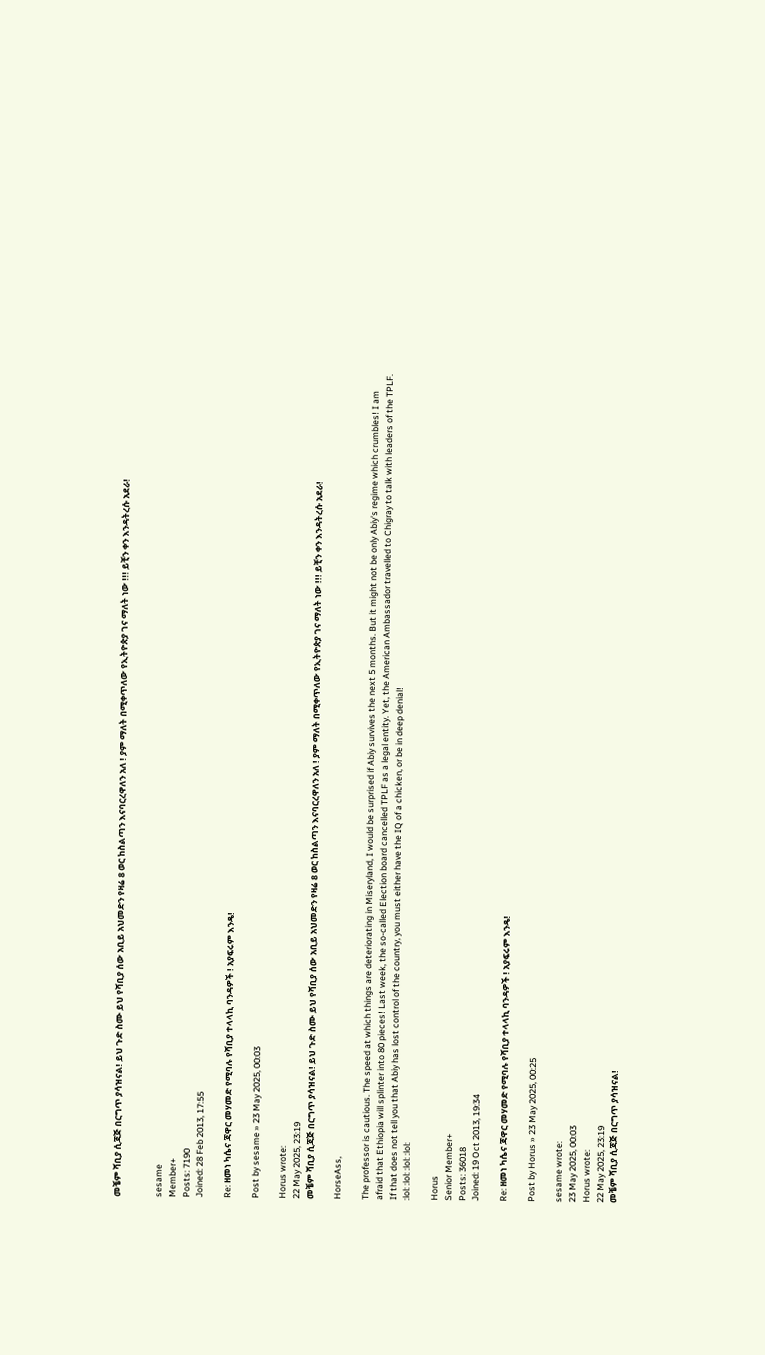መቼም ሻቢያ ሲጃጅ በርግጥ ያሳዝናል! ይህ ጉድ ስሙ ይህ የሻቢያ ሰው አቢይ አህመድን የዛሬ 8 ወር ከስልጣን እናባርረዋለን አለ ! ያም ማለት በሚቀጥለው የኢትዮጵያ ገና ማለት ነው !!! ይቺን ቀን እንዳትረሱ አደራ!


sesame
Member+
Posts: 7190
Joined: 28 Feb 2013, 17:55

Re: ዘመነ ካሴና ጃዋር መሃመድ የሚባሉ የሻቢያ ተላላኪ ባንዳዎች ! አያፍሩም እንዴ!

Post by sesame » 23 May 2025, 00:03

Horus wrote:
22 May 2025, 23:19
መቼም ሻቢያ ሲጃጅ በርግጥ ያሳዝናል! ይህ ጉድ ስሙ ይህ የሻቢያ ሰው አቢይ አህመድን የዛሬ 8 ወር ከስልጣን እናባርረዋለን አለ ! ያም ማለት በሚቀጥለው የኢትዮጵያ ገና ማለት ነው !!! ይቺን ቀን እንዳትረሱ አደራ!

HorseAss,

The professor is cautious. The speed at which things are deteriorating in Miseryland, I would be surprised if Abiy survives the next 5 months. But it might not be only Abiy's regime which crumbles! I am afraid that Ethiopia will splinter into 80 pieces! Last week, the so-called Election board cancelled TPLF as a legal entity. Yet, the American Ambassador travelled to Chigray to talk with leaders of the TPLF. If that does not tell you that Abiy has lost control of the country, you must either have the IQ of a chicken, or be in deep denial!
:lol: :lol: :lol: :lol:

Horus
Senior Member+
Posts: 36018
Joined: 19 Oct 2013, 19:34

Re: ዘመነ ካሴና ጃዋር መሃመድ የሚባሉ የሻቢያ ተላላኪ ባንዳዎች ! አያፍሩም እንዴ!

Post by Horus » 23 May 2025, 00:25

sesame wrote:
23 May 2025, 00:03
Horus wrote:
22 May 2025, 23:19
መቼም ሻቢያ ሲጃጅ በርግጥ ያሳዝናል!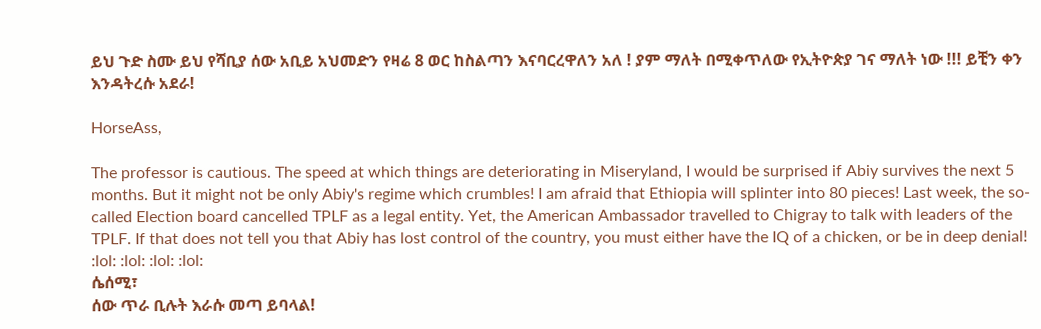ይህ ጉድ ስሙ ይህ የሻቢያ ሰው አቢይ አህመድን የዛሬ 8 ወር ከስልጣን እናባርረዋለን አለ ! ያም ማለት በሚቀጥለው የኢትዮጵያ ገና ማለት ነው !!! ይቺን ቀን እንዳትረሱ አደራ!

HorseAss,

The professor is cautious. The speed at which things are deteriorating in Miseryland, I would be surprised if Abiy survives the next 5 months. But it might not be only Abiy's regime which crumbles! I am afraid that Ethiopia will splinter into 80 pieces! Last week, the so-called Election board cancelled TPLF as a legal entity. Yet, the American Ambassador travelled to Chigray to talk with leaders of the TPLF. If that does not tell you that Abiy has lost control of the country, you must either have the IQ of a chicken, or be in deep denial!
:lol: :lol: :lol: :lol:
ሴሰሚ፣
ሰው ጥራ ቢሉት እራሱ መጣ ይባላል!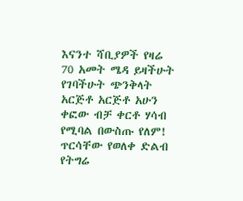እናንተ ሻቢያዎች የዛሬ 70 አመት ሜዳ ይዛችሁት የገባችሁት ጭንቅላት አርጅቶ አርጅቶ አሁን ቀፎው ብቻ ቀርቶ ሃሳብ የሚባል በውስጡ የለም! ጥርሳቸው የወለቀ ድልብ የትግሬ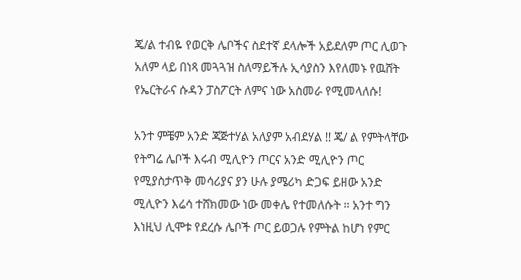ጄ/ል ተብዬ የወርቅ ሌቦችና ስደተኛ ደላሎች አይደለም ጦር ሊወጉ አለም ላይ በነጻ መጓጓዝ ስለማይችሉ ኢሳያስን እየለመኑ የዉሸት የኤርትራና ሱዳን ፓስፖርት ለምና ነው አስመራ የሚመላለሱ!

አንተ ምቼም አንድ ጃጅተሃል አለያም አብደሃል !! ጄ/ ል የምትላቸው የትግሬ ሌቦች እሩብ ሚሊዮን ጦርና አንድ ሚሊዮን ጦር የሚያስታጥቅ መሳሪያና ያን ሁሉ ያሜሪካ ድጋፍ ይዘው አንድ ሚሊዮን እሬሳ ተሸክመው ነው መቀሌ የተመለሱት ። አንተ ግን እነዚህ ሊሞቱ የደረሱ ሌቦች ጦር ይወጋሉ የምትል ከሆነ የምር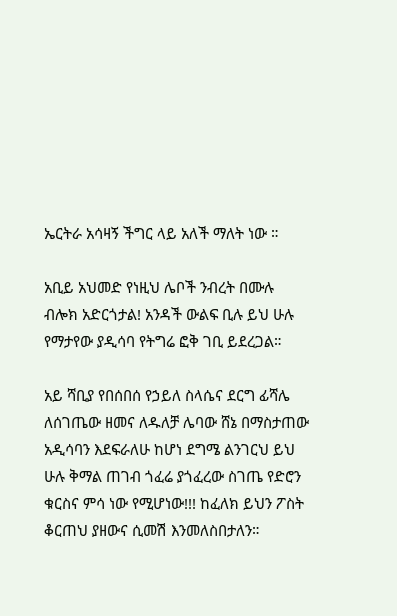ኤርትራ አሳዛኝ ችግር ላይ አለች ማለት ነው ።

አቢይ አህመድ የነዚህ ሌቦች ንብረት በሙሉ ብሎክ አድርጎታል! አንዳች ውልፍ ቢሉ ይህ ሁሉ የማታየው ያዲሳባ የትግሬ ፎቅ ገቢ ይደረጋል።

አይ ሻቢያ የበሰበሰ የኃይለ ስላሴና ደርግ ፊሻሌ ለሰገጤው ዘመና ለዱለቻ ሌባው ሸኔ በማስታጠው አዲሳባን እደፍራለሁ ከሆነ ደግሜ ልንገርህ ይህ ሁሉ ቅማል ጠገብ ጎፈሬ ያጎፈረው ስገጤ የድሮን ቁርስና ምሳ ነው የሚሆነው!!! ከፈለክ ይህን ፖስት ቆርጠህ ያዘውና ሲመሽ እንመለስበታለን።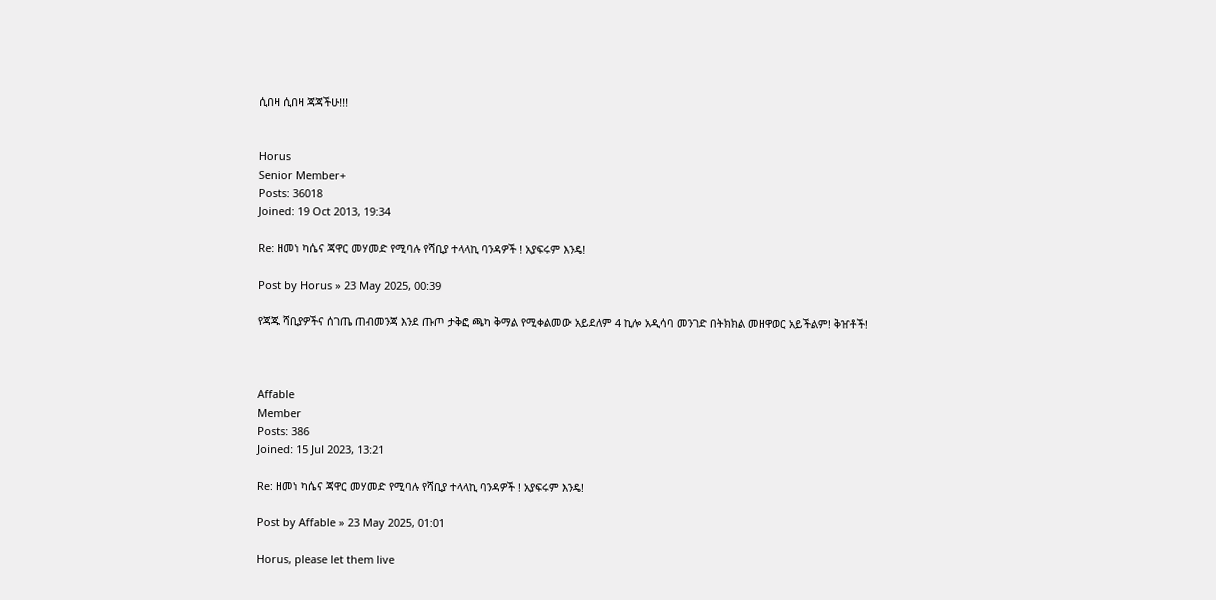ሲበዛ ሲበዛ ጃጃችሁ!!!


Horus
Senior Member+
Posts: 36018
Joined: 19 Oct 2013, 19:34

Re: ዘመነ ካሴና ጃዋር መሃመድ የሚባሉ የሻቢያ ተላላኪ ባንዳዎች ! አያፍሩም እንዴ!

Post by Horus » 23 May 2025, 00:39

የጃጁ ሻቢያዎችና ሰገጤ ጠብመንጃ እንደ ጡጦ ታቅፎ ጫካ ቅማል የሚቀልመው አይደለም 4 ኪሎ አዲሳባ መንገድ በትክክል መዘዋወር አይችልም! ቅዠቶች!



Affable
Member
Posts: 386
Joined: 15 Jul 2023, 13:21

Re: ዘመነ ካሴና ጃዋር መሃመድ የሚባሉ የሻቢያ ተላላኪ ባንዳዎች ! አያፍሩም እንዴ!

Post by Affable » 23 May 2025, 01:01

Horus, please let them live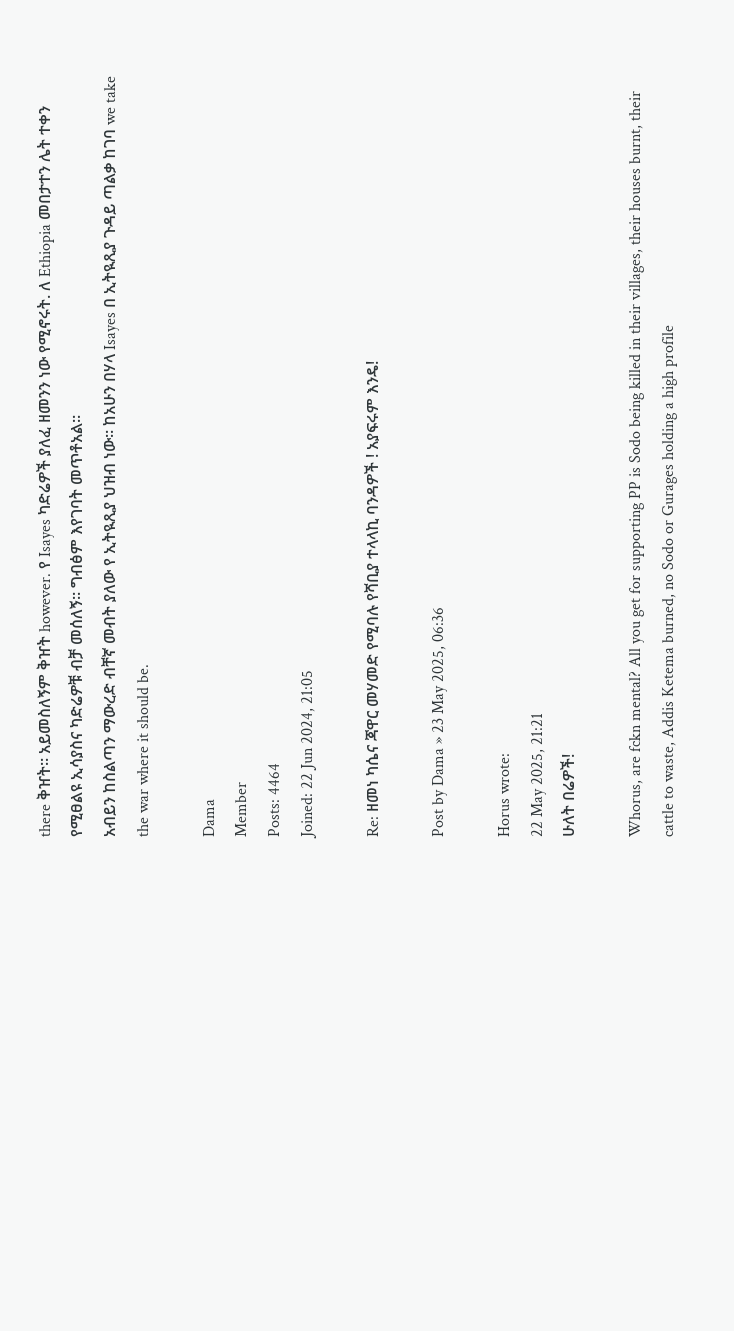there ቅዠት። አይመስለኝም ቅዠት however. የ Isayes ካድሬዎች ያለፈ ዘመንን ነው የሚኖሩት. ለ Ethiopia መበታተን ሌት ተቀን የሚፀልዩ ኢሳያስና ካድሬዎቹ ብቻ መሰለኝ። ግብፅም እየገባት መጥቶአል።
አብይን ከስልጣን ማውረድ ብቸኛ መብት ያለው የ ኢትዪጺያ ህዝብ ነው። ከአሁን በሃላ Isayes በ ኢትዪጺያ ጉዳይ ጣልቃ ከገባ we take the war where it should be.

Dama
Member
Posts: 4464
Joined: 22 Jun 2024, 21:05

Re: ዘመነ ካሴና ጃዋር መሃመድ የሚባሉ የሻቢያ ተላላኪ ባንዳዎች ! አያፍሩም እንዴ!

Post by Dama » 23 May 2025, 06:36

Horus wrote:
22 May 2025, 21:21
ሁለት በሬዎች!

Whorus, are fckn mental? All you get for supporting PP is Sodo being killed in their villages, their houses burnt, their cattle to waste, Addis Ketema burned, no Sodo or Gurages holding a high profile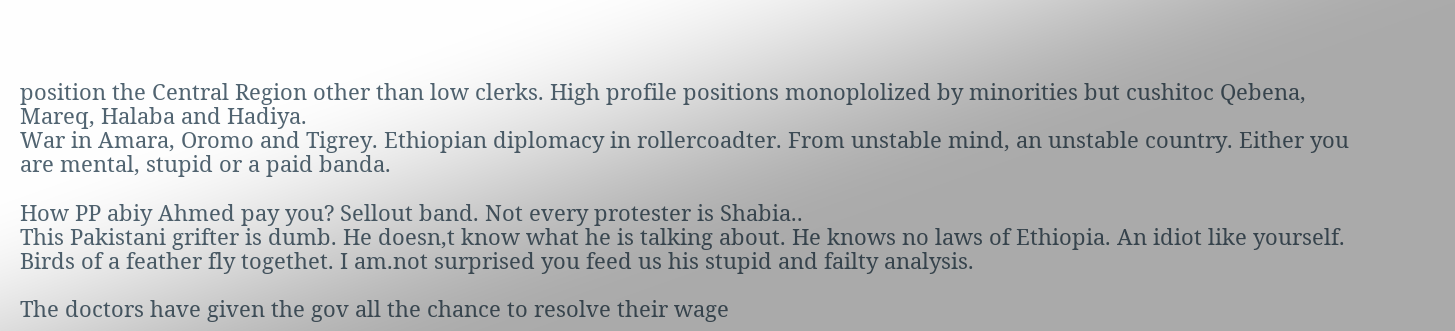position the Central Region other than low clerks. High profile positions monoplolized by minorities but cushitoc Qebena, Mareq, Halaba and Hadiya.
War in Amara, Oromo and Tigrey. Ethiopian diplomacy in rollercoadter. From unstable mind, an unstable country. Either you are mental, stupid or a paid banda.

How PP abiy Ahmed pay you? Sellout band. Not every protester is Shabia..
This Pakistani grifter is dumb. He doesn,t know what he is talking about. He knows no laws of Ethiopia. An idiot like yourself. Birds of a feather fly togethet. I am.not surprised you feed us his stupid and failty analysis.

The doctors have given the gov all the chance to resolve their wage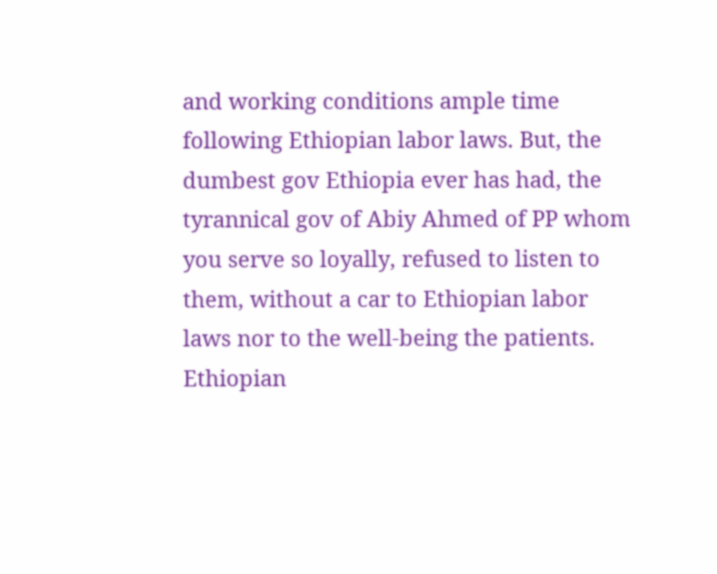and working conditions ample time following Ethiopian labor laws. But, the dumbest gov Ethiopia ever has had, the tyrannical gov of Abiy Ahmed of PP whom you serve so loyally, refused to listen to them, without a car to Ethiopian labor laws nor to the well-being the patients.
Ethiopian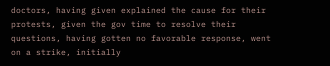doctors, having given explained the cause for their protests, given the gov time to resolve their questions, having gotten no favorable response, went on a strike, initially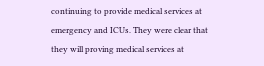continuing to provide medical services at emergency and ICUs. They were clear that they will proving medical services at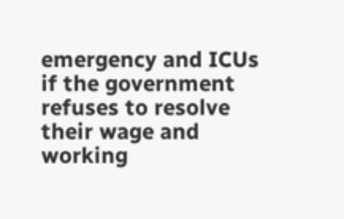emergency and ICUs if the government refuses to resolve their wage and working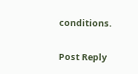conditions.

Post Reply